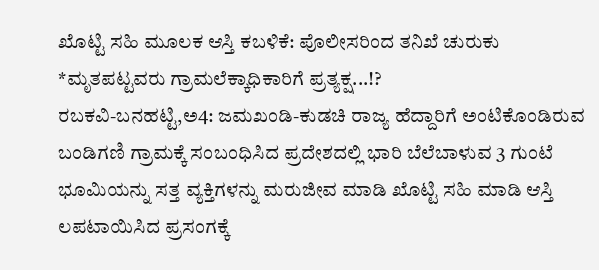ಖೊಟ್ಟಿ ಸಹಿ ಮೂಲಕ ಆಸ್ತಿ ಕಬಳಿಕೆ: ಪೊಲೀಸರಿಂದ ತನಿಖೆ ಚುರುಕು
*ಮೃತಪಟ್ಟವರು ಗ್ರಾಮಲೆಕ್ಕಾಧಿಕಾರಿಗೆ ಪ್ರತ್ಯಕ್ಷ...!?
ರಬಕವಿ-ಬನಹಟ್ಟಿ,ಅ4: ಜಮಖಂಡಿ-ಕುಡಚಿ ರಾಜ್ಯ ಹೆದ್ದಾರಿಗೆ ಅಂಟಿಕೊಂಡಿರುವ ಬಂಡಿಗಣಿ ಗ್ರಾಮಕ್ಕೆ ಸಂಬಂಧಿಸಿದ ಪ್ರದೇಶದಲ್ಲಿ ಭಾರಿ ಬೆಲೆಬಾಳುವ 3 ಗುಂಟೆ ಭೂಮಿಯನ್ನು ಸತ್ತ ವ್ಯಕ್ತಿಗಳನ್ನು ಮರುಜೀವ ಮಾಡಿ ಖೊಟ್ಟಿ ಸಹಿ ಮಾಡಿ ಆಸ್ತಿ ಲಪಟಾಯಿಸಿದ ಪ್ರಸಂಗಕ್ಕೆ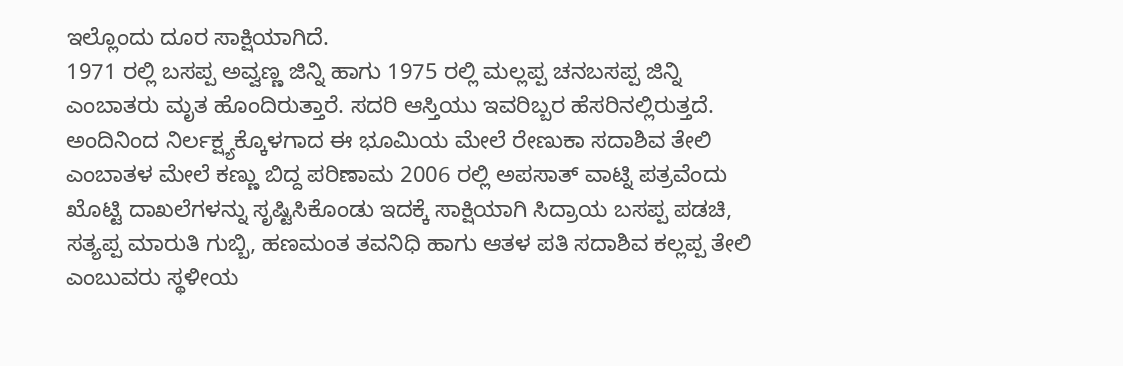ಇಲ್ಲೊಂದು ದೂರ ಸಾಕ್ಷಿಯಾಗಿದೆ.
1971 ರಲ್ಲಿ ಬಸಪ್ಪ ಅವ್ವಣ್ಣ ಜಿನ್ನಿ ಹಾಗು 1975 ರಲ್ಲಿ ಮಲ್ಲಪ್ಪ ಚನಬಸಪ್ಪ ಜಿನ್ನಿ ಎಂಬಾತರು ಮೃತ ಹೊಂದಿರುತ್ತಾರೆ. ಸದರಿ ಆಸ್ತಿಯು ಇವರಿಬ್ಬರ ಹೆಸರಿನಲ್ಲಿರುತ್ತದೆ. ಅಂದಿನಿಂದ ನಿರ್ಲಕ್ಷ್ಯಕ್ಕೊಳಗಾದ ಈ ಭೂಮಿಯ ಮೇಲೆ ರೇಣುಕಾ ಸದಾಶಿವ ತೇಲಿ ಎಂಬಾತಳ ಮೇಲೆ ಕಣ್ಣು ಬಿದ್ದ ಪರಿಣಾಮ 2006 ರಲ್ಲಿ ಅಪಸಾತ್ ವಾಟ್ನಿ ಪತ್ರವೆಂದು ಖೊಟ್ಟಿ ದಾಖಲೆಗಳನ್ನು ಸೃಷ್ಟಿಸಿಕೊಂಡು ಇದಕ್ಕೆ ಸಾಕ್ಷಿಯಾಗಿ ಸಿದ್ರಾಯ ಬಸಪ್ಪ ಪಡಚಿ, ಸತ್ಯಪ್ಪ ಮಾರುತಿ ಗುಬ್ಬಿ, ಹಣಮಂತ ತವನಿಧಿ ಹಾಗು ಆತಳ ಪತಿ ಸದಾಶಿವ ಕಲ್ಲಪ್ಪ ತೇಲಿ ಎಂಬುವರು ಸ್ಥಳೀಯ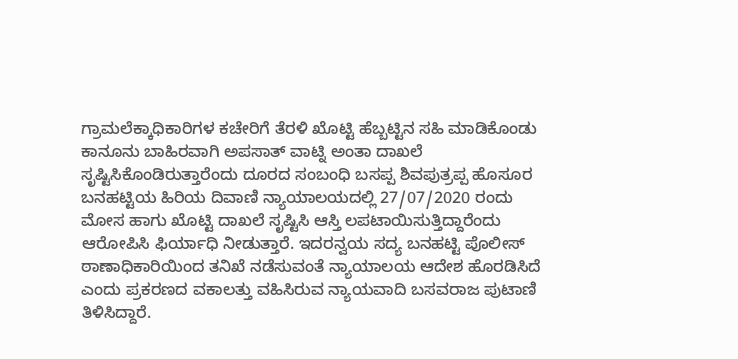ಗ್ರಾಮಲೆಕ್ಕಾಧಿಕಾರಿಗಳ ಕಚೇರಿಗೆ ತೆರಳಿ ಖೊಟ್ಟಿ ಹೆಬ್ಬಟ್ಟಿನ ಸಹಿ ಮಾಡಿಕೊಂಡು ಕಾನೂನು ಬಾಹಿರವಾಗಿ ಅಪಸಾತ್ ವಾಟ್ನಿ ಅಂತಾ ದಾಖಲೆ ಸೃಷ್ಟಿಸಿಕೊಂಡಿರುತ್ತಾರೆಂದು ದೂರದ ಸಂಬಂಧಿ ಬಸಪ್ಪ ಶಿವಪುತ್ರಪ್ಪ ಹೊಸೂರ ಬನಹಟ್ಟಿಯ ಹಿರಿಯ ದಿವಾಣಿ ನ್ಯಾಯಾಲಯದಲ್ಲಿ 27/07/2020 ರಂದು ಮೋಸ ಹಾಗು ಖೊಟ್ಟಿ ದಾಖಲೆ ಸೃಷ್ಟಿಸಿ ಆಸ್ತಿ ಲಪಟಾಯಿಸುತ್ತಿದ್ದಾರೆಂದು ಆರೋಪಿಸಿ ಫಿರ್ಯಾಧಿ ನೀಡುತ್ತಾರೆ. ಇದರನ್ವಯ ಸದ್ಯ ಬನಹಟ್ಟಿ ಪೊಲೀಸ್ ಠಾಣಾಧಿಕಾರಿಯಿಂದ ತನಿಖೆ ನಡೆಸುವಂತೆ ನ್ಯಾಯಾಲಯ ಆದೇಶ ಹೊರಡಿಸಿದೆ ಎಂದು ಪ್ರಕರಣದ ವಕಾಲತ್ತು ವಹಿಸಿರುವ ನ್ಯಾಯವಾದಿ ಬಸವರಾಜ ಪುಟಾಣಿ ತಿಳಿಸಿದ್ದಾರೆ.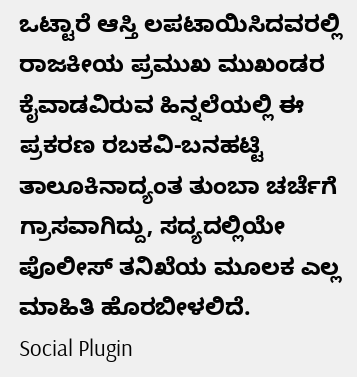ಒಟ್ಟಾರೆ ಆಸ್ತಿ ಲಪಟಾಯಿಸಿದವರಲ್ಲಿ ರಾಜಕೀಯ ಪ್ರಮುಖ ಮುಖಂಡರ ಕೈವಾಡವಿರುವ ಹಿನ್ನಲೆಯಲ್ಲಿ ಈ ಪ್ರಕರಣ ರಬಕವಿ-ಬನಹಟ್ಟಿ ತಾಲೂಕಿನಾದ್ಯಂತ ತುಂಬಾ ಚರ್ಚೆಗೆ ಗ್ರಾಸವಾಗಿದ್ದು, ಸದ್ಯದಲ್ಲಿಯೇ ಪೊಲೀಸ್ ತನಿಖೆಯ ಮೂಲಕ ಎಲ್ಲ ಮಾಹಿತಿ ಹೊರಬೀಳಲಿದೆ.
Social Plugin